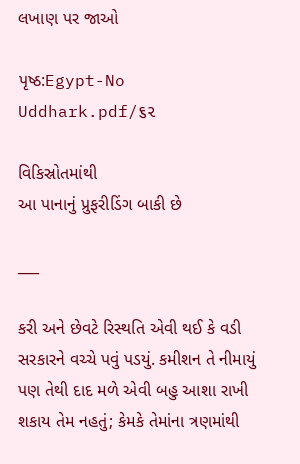લખાણ પર જાઓ

પૃષ્ઠ:Egypt-No Uddhark.pdf/૬૨

વિકિસ્રોતમાંથી
આ પાનાનું પ્રુફરીડિંગ બાકી છે

___

કરી અને છેવટે રિસ્થતિ એવી થઈ કે વડી સરકારને વચ્ચે પવું પડયું. કમીશન તે નીમાયું પણ તેથી દાદ મળે એવી બહુ આશા રાખી શકાય તેમ નહતું; કેમકે તેમાંના ત્રણમાંથી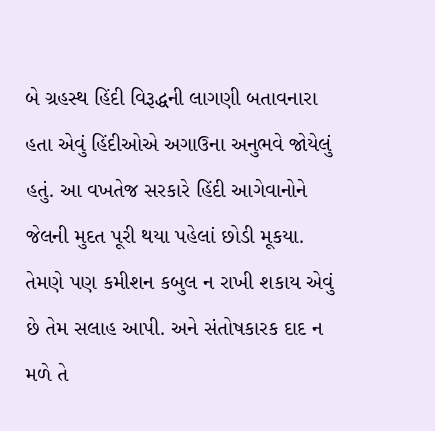બે ગ્રહસ્થ હિંદી વિરૂદ્ધની લાગણી બતાવનારા હતા એવું હિંદીઓએ અગાઉના અનુભવે જોયેલું હતું. આ વખતેજ સરકારે હિંદી આગેવાનોને જેલની મુદત પૂરી થયા પહેલાં છોડી મૂકયા. તેમણે પણ કમીશન કબુલ ન રાખી શકાય એવું છે તેમ સલાહ આપી. અને સંતોષકારક દાદ ન મળે તે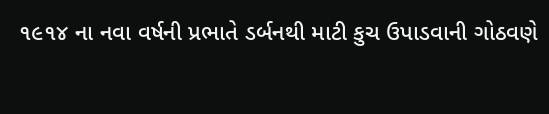૧૯૧૪ ના નવા વર્ષની પ્રભાતે ડર્બનથી માટી કુચ ઉપાડવાની ગોઠવણે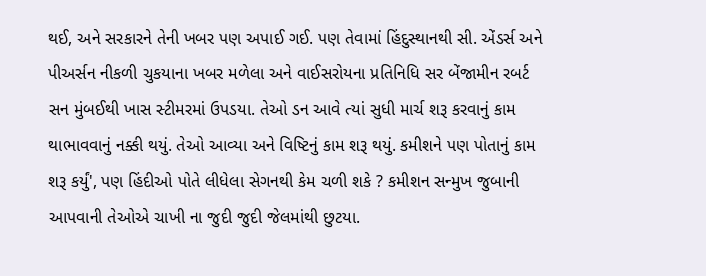થઈ, અને સરકારને તેની ખબર પણ અપાઈ ગઈ. પણ તેવામાં હિંદુસ્થાનથી સી. એંડર્સ અને પીઅર્સન નીકળી ચુકયાના ખબર મળેલા અને વાઈસરોયના પ્રતિનિધિ સર બેંજામીન રબર્ટ સન મુંબઈથી ખાસ સ્ટીમરમાં ઉપડયા. તેઓ ડન આવે ત્યાં સુધી માર્ચ શરૂ કરવાનું કામ થાભાવવાનું નક્કી થયું. તેઓ આવ્યા અને વિષ્ટિનું કામ શરૂ થયું. કમીશને પણ પોતાનું કામ શરૂ કર્યું', પણ હિંદીઓ પોતે લીધેલા સેગનથી કેમ ચળી શકે ? કમીશન સન્મુખ જુબાની આપવાની તેઓએ ચાખી ના જુદી જુદી જેલમાંથી છુટયા.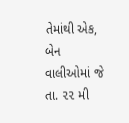તેમાંથી એક, બેન વાલીઓમાં જે તા. ૨૨ મી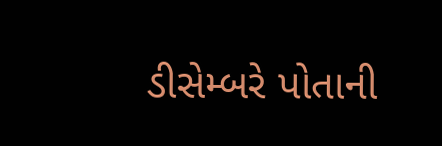ડીસેમ્બરે પોતાની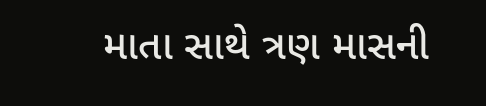માતા સાથે ત્રણ માસની